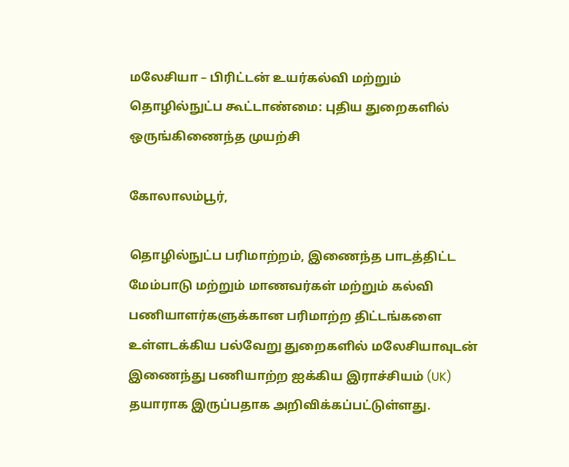மலேசியா – பிரிட்டன் உயர்கல்வி மற்றும் தொழில்நுட்ப கூட்டாண்மை: புதிய துறைகளில் ஒருங்கிணைந்த முயற்சி

கோலாலம்பூர்,

தொழில்நுட்ப பரிமாற்றம், இணைந்த பாடத்திட்ட மேம்பாடு மற்றும் மாணவர்கள் மற்றும் கல்வி பணியாளர்களுக்கான பரிமாற்ற திட்டங்களை உள்ளடக்கிய பல்வேறு துறைகளில் மலேசியாவுடன் இணைந்து பணியாற்ற ஐக்கிய இராச்சியம் (UK) தயாராக இருப்பதாக அறிவிக்கப்பட்டுள்ளது.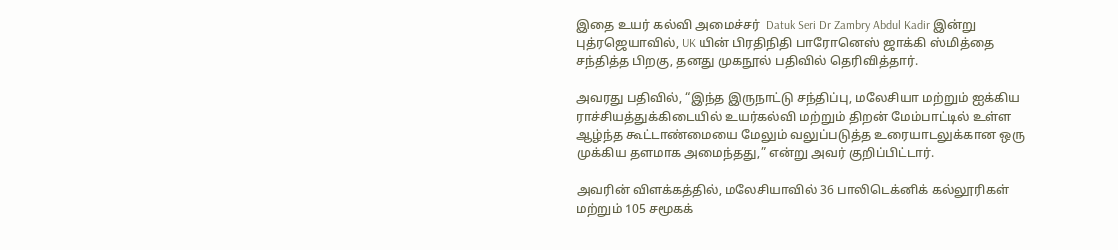இதை உயர் கல்வி அமைச்சர்  Datuk Seri Dr Zambry Abdul Kadir இன்று புத்ரஜெயாவில், UK யின் பிரதிநிதி பாரோனெஸ் ஜாக்கி ஸ்மித்தை சந்தித்த பிறகு, தனது முகநூல் பதிவில் தெரிவித்தார்.

அவரது பதிவில், “இந்த இருநாட்டு சந்திப்பு, மலேசியா மற்றும் ஐக்கிய ராச்சியத்துக்கிடையில் உயர்கல்வி மற்றும் திறன் மேம்பாட்டில் உள்ள ஆழ்ந்த கூட்டாண்மையை மேலும் வலுப்படுத்த உரையாடலுக்கான ஒரு முக்கிய தளமாக அமைந்தது,” என்று அவர் குறிப்பிட்டார்.

அவரின் விளக்கத்தில், மலேசியாவில் 36 பாலிடெக்னிக் கல்லூரிகள் மற்றும் 105 சமூகக்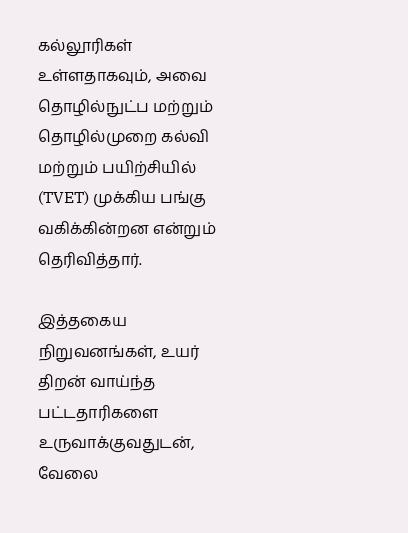கல்லூரிகள் உள்ளதாகவும், அவை தொழில்நுட்ப மற்றும் தொழில்முறை கல்வி மற்றும் பயிற்சியில் (TVET) முக்கிய பங்கு வகிக்கின்றன என்றும் தெரிவித்தார்.

இத்தகைய நிறுவனங்கள், உயர் திறன் வாய்ந்த பட்டதாரிகளை உருவாக்குவதுடன், வேலை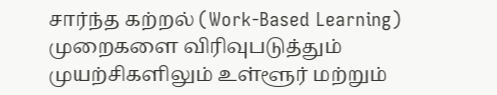சார்ந்த கற்றல் (Work-Based Learning) முறைகளை விரிவுபடுத்தும் முயற்சிகளிலும் உள்ளூர் மற்றும்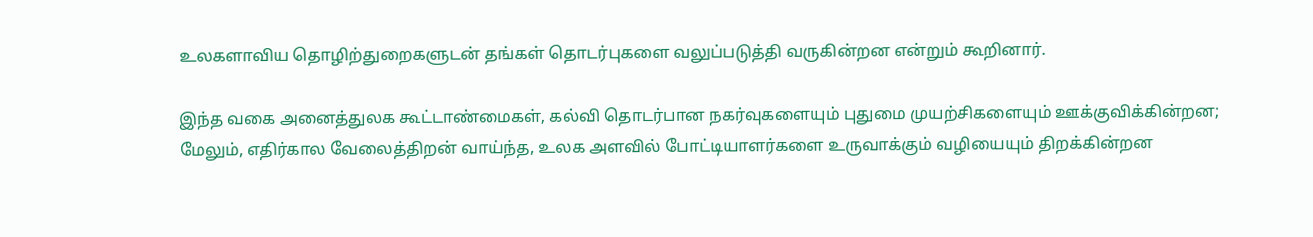உலகளாவிய தொழிற்துறைகளுடன் தங்கள் தொடர்புகளை வலுப்படுத்தி வருகின்றன என்றும் கூறினார்.

இந்த வகை அனைத்துலக கூட்டாண்மைகள், கல்வி தொடர்பான நகர்வுகளையும் புதுமை முயற்சிகளையும் ஊக்குவிக்கின்றன; மேலும், எதிர்கால வேலைத்திறன் வாய்ந்த, உலக அளவில் போட்டியாளர்களை உருவாக்கும் வழியையும் திறக்கின்றன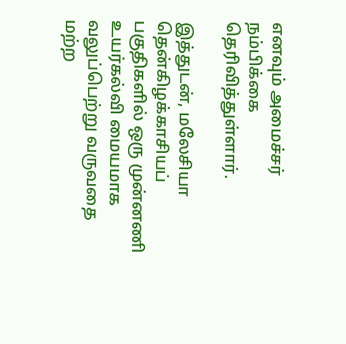எனவும் அமைச்சர் நம்பிக்கை தெரிவித்துள்ளார்.

இத்துடன், மலேசியா தென்கிழக்காசியப் பகுதிகளில் ஒரு முன்னணி உயர்கல்வி மையமாக வலுப்பெற்று வருவதை மற்ற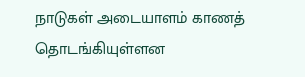நாடுகள் அடையாளம் காணத் தொடங்கியுள்ளன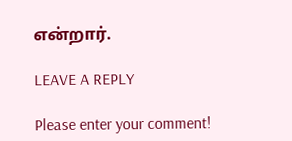என்றார்.

LEAVE A REPLY

Please enter your comment!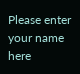Please enter your name here